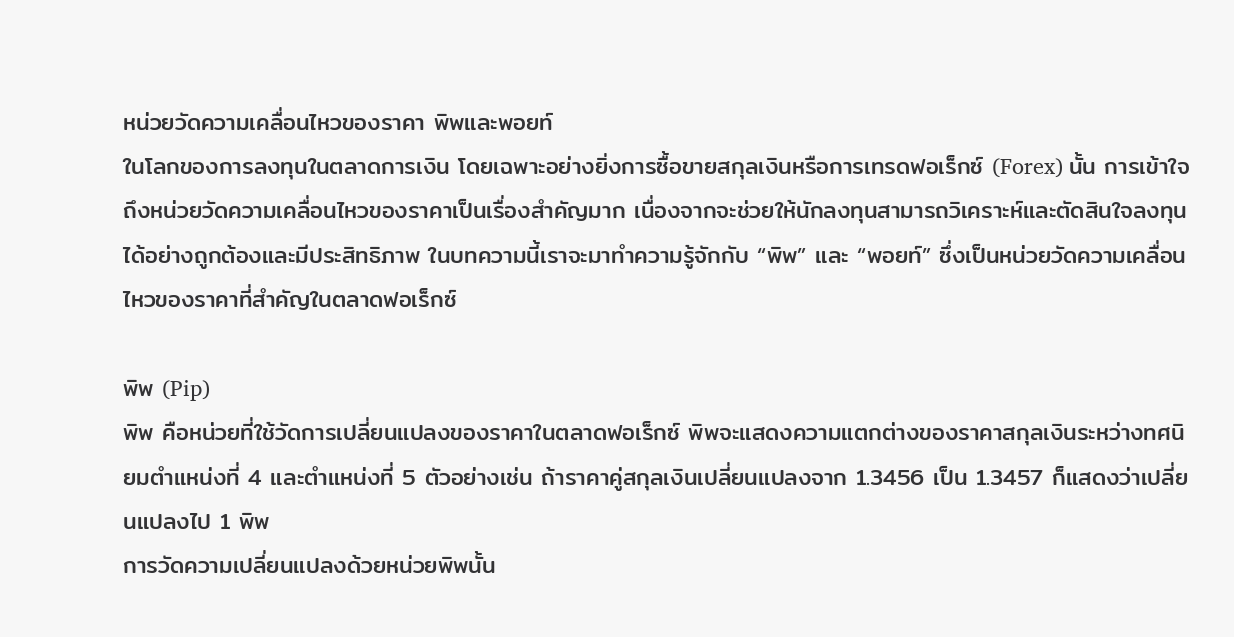หน่วยวัดความเคลื่อนไหวของราคา พิพและพอยท์
ในโลกของการลงทุนในตลาดการเงิน โดยเฉพาะอย่างยิ่งการซื้อขายสกุลเงินหรือการเทรดฟอเร็กซ์ (Forex) นั้น การเข้าใจถึงหน่วยวัดความเคลื่อนไหวของราคาเป็นเรื่องสำคัญมาก เนื่องจากจะช่วยให้นักลงทุนสามารถวิเคราะห์และตัดสินใจลงทุนได้อย่างถูกต้องและมีประสิทธิภาพ ในบทความนี้เราจะมาทำความรู้จักกับ “พิพ” และ “พอยท์” ซึ่งเป็นหน่วยวัดความเคลื่อนไหวของราคาที่สำคัญในตลาดฟอเร็กซ์

พิพ (Pip)
พิพ คือหน่วยที่ใช้วัดการเปลี่ยนแปลงของราคาในตลาดฟอเร็กซ์ พิพจะแสดงความแตกต่างของราคาสกุลเงินระหว่างทศนิยมตำแหน่งที่ 4 และตำแหน่งที่ 5 ตัวอย่างเช่น ถ้าราคาคู่สกุลเงินเปลี่ยนแปลงจาก 1.3456 เป็น 1.3457 ก็แสดงว่าเปลี่ยนแปลงไป 1 พิพ
การวัดความเปลี่ยนแปลงด้วยหน่วยพิพนั้น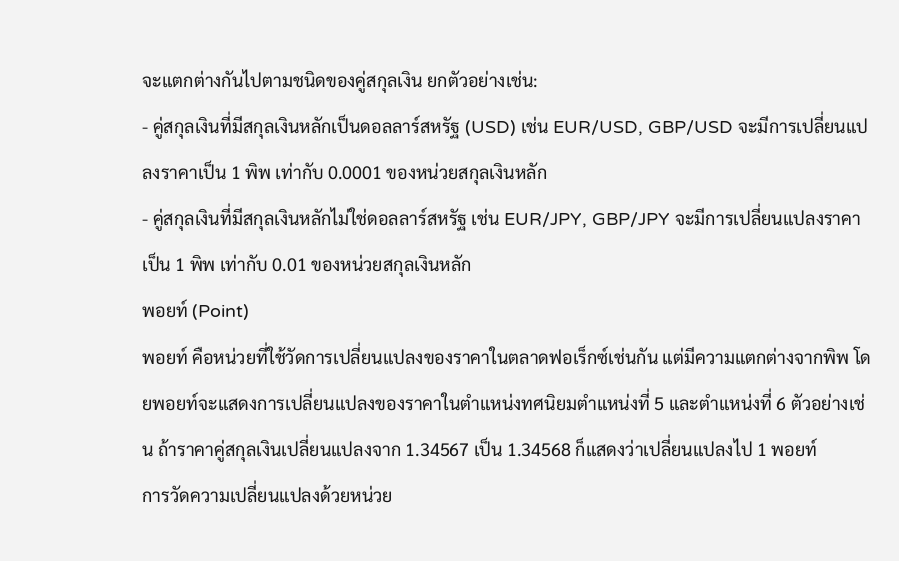จะแตกต่างกันไปตามชนิดของคู่สกุลเงิน ยกตัวอย่างเช่น:
- คู่สกุลเงินที่มีสกุลเงินหลักเป็นดอลลาร์สหรัฐ (USD) เช่น EUR/USD, GBP/USD จะมีการเปลี่ยนแปลงราคาเป็น 1 พิพ เท่ากับ 0.0001 ของหน่วยสกุลเงินหลัก
- คู่สกุลเงินที่มีสกุลเงินหลักไม่ใช่ดอลลาร์สหรัฐ เช่น EUR/JPY, GBP/JPY จะมีการเปลี่ยนแปลงราคาเป็น 1 พิพ เท่ากับ 0.01 ของหน่วยสกุลเงินหลัก
พอยท์ (Point)
พอยท์ คือหน่วยที่ใช้วัดการเปลี่ยนแปลงของราคาในตลาดฟอเร็กซ์เช่นกัน แต่มีความแตกต่างจากพิพ โดยพอยท์จะแสดงการเปลี่ยนแปลงของราคาในตำแหน่งทศนิยมตำแหน่งที่ 5 และตำแหน่งที่ 6 ตัวอย่างเช่น ถ้าราคาคู่สกุลเงินเปลี่ยนแปลงจาก 1.34567 เป็น 1.34568 ก็แสดงว่าเปลี่ยนแปลงไป 1 พอยท์
การวัดความเปลี่ยนแปลงด้วยหน่วย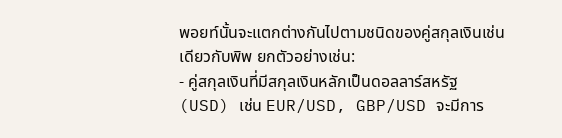พอยท์นั้นจะแตกต่างกันไปตามชนิดของคู่สกุลเงินเช่นเดียวกับพิพ ยกตัวอย่างเช่น:
- คู่สกุลเงินที่มีสกุลเงินหลักเป็นดอลลาร์สหรัฐ (USD) เช่น EUR/USD, GBP/USD จะมีการ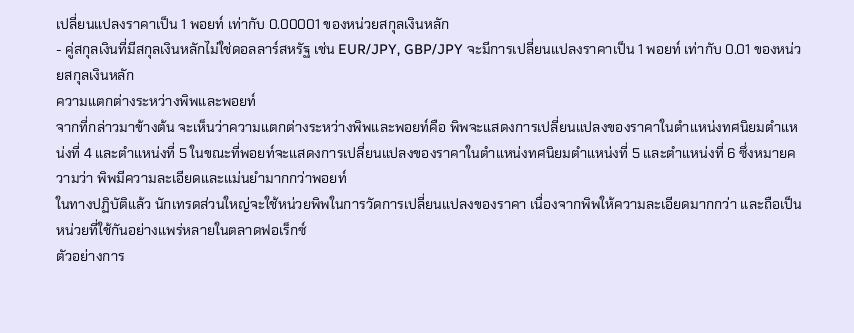เปลี่ยนแปลงราคาเป็น 1 พอยท์ เท่ากับ 0.00001 ของหน่วยสกุลเงินหลัก
- คู่สกุลเงินที่มีสกุลเงินหลักไม่ใช่ดอลลาร์สหรัฐ เช่น EUR/JPY, GBP/JPY จะมีการเปลี่ยนแปลงราคาเป็น 1 พอยท์ เท่ากับ 0.01 ของหน่วยสกุลเงินหลัก
ความแตกต่างระหว่างพิพและพอยท์
จากที่กล่าวมาข้างต้น จะเห็นว่าความแตกต่างระหว่างพิพและพอยท์คือ พิพจะแสดงการเปลี่ยนแปลงของราคาในตำแหน่งทศนิยมตำแหน่งที่ 4 และตำแหน่งที่ 5 ในขณะที่พอยท์จะแสดงการเปลี่ยนแปลงของราคาในตำแหน่งทศนิยมตำแหน่งที่ 5 และตำแหน่งที่ 6 ซึ่งหมายความว่า พิพมีความละเอียดและแม่นยำมากกว่าพอยท์
ในทางปฏิบัติแล้ว นักเทรดส่วนใหญ่จะใช้หน่วยพิพในการวัดการเปลี่ยนแปลงของราคา เนื่องจากพิพให้ความละเอียดมากกว่า และถือเป็นหน่วยที่ใช้กันอย่างแพร่หลายในตลาดฟอเร็กซ์
ตัวอย่างการ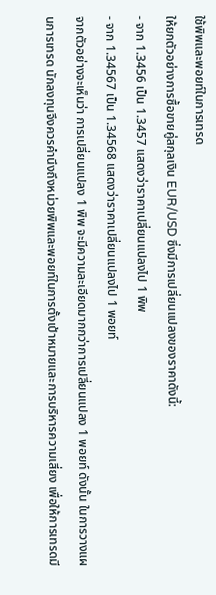ใช้พิพและพอยท์ในการเทรด
ให้ยกตัวอย่างการซื้อขายคู่สกุลเงิน EUR/USD ซึ่งมีการเปลี่ยนแปลงของราคาดังนี้:
- จาก 1.3456 เป็น 1.3457 แสดงว่าราคาเปลี่ยนแปลงไป 1 พิพ
- จาก 1.34567 เป็น 1.34568 แสดงว่าราคาเปลี่ยนแปลงไป 1 พอยท์
จากตัวอย่างจะเห็นว่า การเปลี่ยนแปลง 1 พิพ จะมีความละเอียดมากกว่าการเปลี่ยนแปลง 1 พอยท์ ดังนั้น ในการวางแผนการเทรด นักลงทุนจึงควรคำนึงถึงหน่วยพิพและพอยท์ในการตั้งเป้าหมายและการบริหารความเสี่ยง เพื่อให้การเทรดมี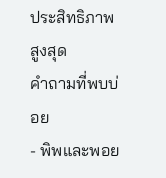ประสิทธิภาพสูงสุด
คำถามที่พบบ่อย
- พิพและพอย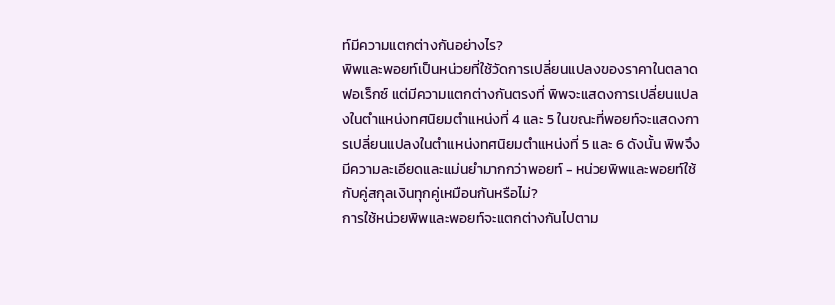ท์มีความแตกต่างกันอย่างไร?
พิพและพอยท์เป็นหน่วยที่ใช้วัดการเปลี่ยนแปลงของราคาในตลาดฟอเร็กซ์ แต่มีความแตกต่างกันตรงที่ พิพจะแสดงการเปลี่ยนแปลงในตำแหน่งทศนิยมตำแหน่งที่ 4 และ 5 ในขณะที่พอยท์จะแสดงการเปลี่ยนแปลงในตำแหน่งทศนิยมตำแหน่งที่ 5 และ 6 ดังนั้น พิพจึงมีความละเอียดและแม่นยำมากกว่าพอยท์ - หน่วยพิพและพอยท์ใช้กับคู่สกุลเงินทุกคู่เหมือนกันหรือไม่?
การใช้หน่วยพิพและพอยท์จะแตกต่างกันไปตาม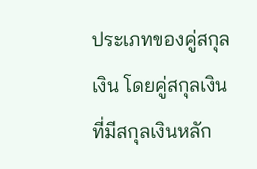ประเภทของคู่สกุลเงิน โดยคู่สกุลเงินที่มีสกุลเงินหลัก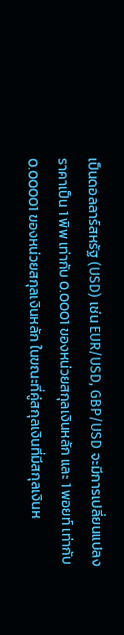เป็นดอลลาร์สหรัฐ (USD) เช่น EUR/USD, GBP/USD จะมีการเปลี่ยนแปลงราคาเป็น 1 พิพ เท่ากับ 0.0001 ของหน่วยสกุลเงินหลัก และ 1 พอยท์ เท่ากับ 0.00001 ของหน่วยสกุลเงินหลัก ในขณะที่คู่สกุลเงินที่มีสกุลเงินห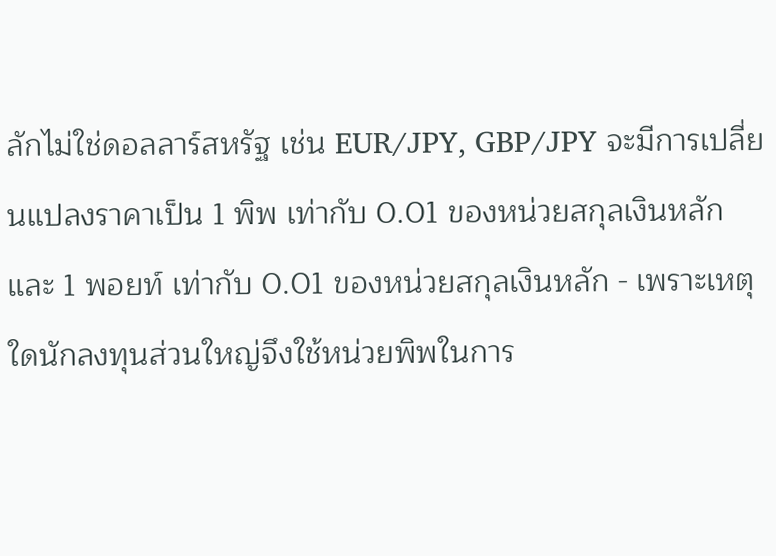ลักไม่ใช่ดอลลาร์สหรัฐ เช่น EUR/JPY, GBP/JPY จะมีการเปลี่ยนแปลงราคาเป็น 1 พิพ เท่ากับ 0.01 ของหน่วยสกุลเงินหลัก และ 1 พอยท์ เท่ากับ 0.01 ของหน่วยสกุลเงินหลัก - เพราะเหตุใดนักลงทุนส่วนใหญ่จึงใช้หน่วยพิพในการ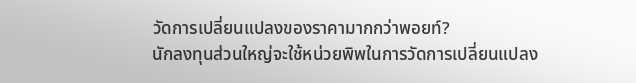วัดการเปลี่ยนแปลงของราคามากกว่าพอยท์?
นักลงทุนส่วนใหญ่จะใช้หน่วยพิพในการวัดการเปลี่ยนแปลง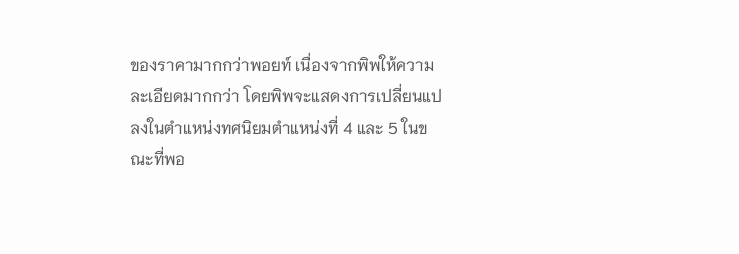ของราคามากกว่าพอยท์ เนื่องจากพิพให้ความละเอียดมากกว่า โดยพิพจะแสดงการเปลี่ยนแปลงในตำแหน่งทศนิยมตำแหน่งที่ 4 และ 5 ในขณะที่พอ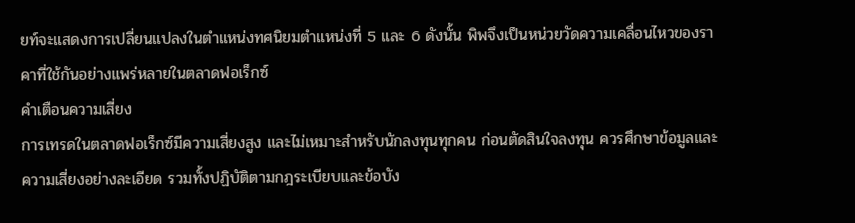ยท์จะแสดงการเปลี่ยนแปลงในตำแหน่งทศนิยมตำแหน่งที่ 5 และ 6 ดังนั้น พิพจึงเป็นหน่วยวัดความเคลื่อนไหวของราคาที่ใช้กันอย่างแพร่หลายในตลาดฟอเร็กซ์
คำเตือนความเสี่ยง
การเทรดในตลาดฟอเร็กซ์มีความเสี่ยงสูง และไม่เหมาะสำหรับนักลงทุนทุกคน ก่อนตัดสินใจลงทุน ควรศึกษาข้อมูลและความเสี่ยงอย่างละเอียด รวมทั้งปฏิบัติตามกฎระเบียบและข้อบัง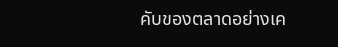คับของตลาดอย่างเค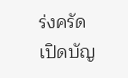ร่งครัด
เปิดบัญ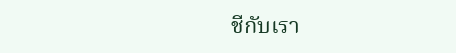ชีกับเรา